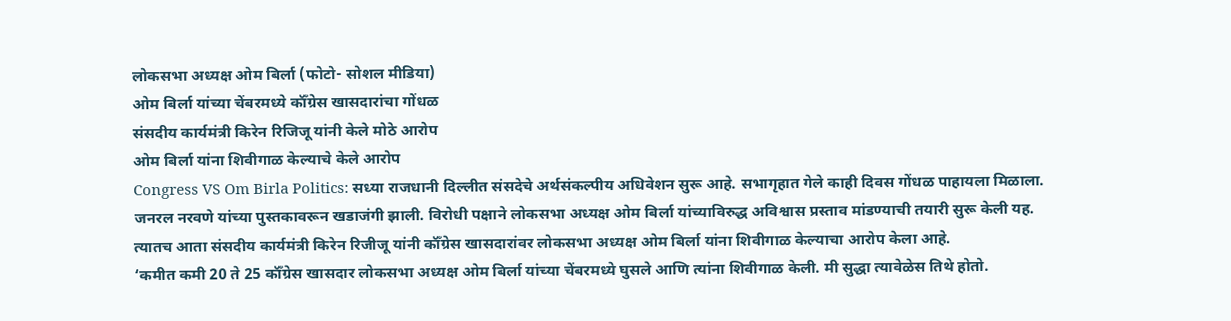लोकसभा अध्यक्ष ओम बिर्ला (फोटो- सोशल मीडिया)
ओम बिर्ला यांच्या चेंबरमध्ये कॉँग्रेस खासदारांचा गोंधळ
संसदीय कार्यमंत्री किरेन रिजिजू यांनी केले मोठे आरोप
ओम बिर्ला यांना शिवीगाळ केल्याचे केले आरोप
Congress VS Om Birla Politics: सध्या राजधानी दिल्लीत संसदेचे अर्थसंकल्पीय अधिवेशन सुरू आहे. सभागृहात गेले काही दिवस गोंधळ पाहायला मिळाला. जनरल नरवणे यांच्या पुस्तकावरून खडाजंगी झाली. विरोधी पक्षाने लोकसभा अध्यक्ष ओम बिर्ला यांच्याविरुद्ध अविश्वास प्रस्ताव मांडण्याची तयारी सुरू केली यह. त्यातच आता संसदीय कार्यमंत्री किरेन रिजीजू यांनी कॉँग्रेस खासदारांवर लोकसभा अध्यक्ष ओम बिर्ला यांना शिवीगाळ केल्याचा आरोप केला आहे.
‘कमीत कमी 20 ते 25 कॉँग्रेस खासदार लोकसभा अध्यक्ष ओम बिर्ला यांच्या चेंबरमध्ये घुसले आणि त्यांना शिवीगाळ केली. मी सुद्धा त्यावेळेस तिथे होतो.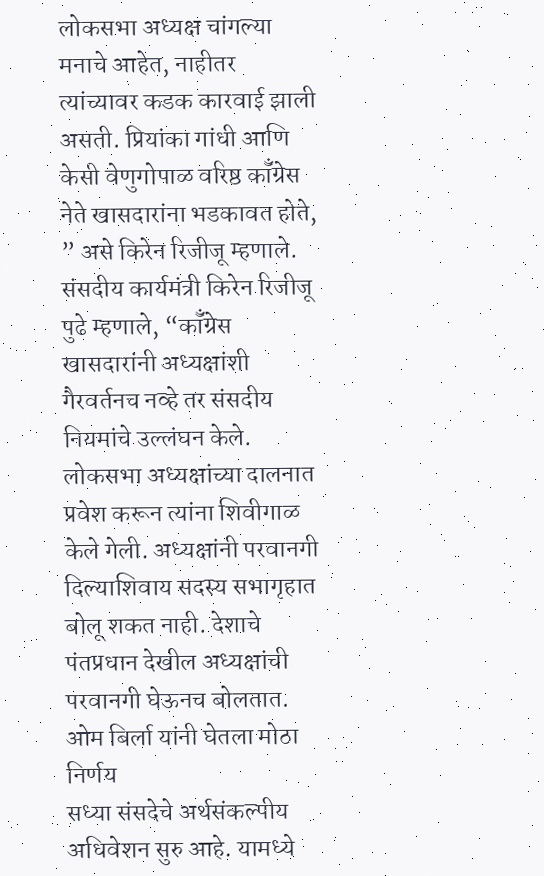लोकसभा अध्यक्ष चांगल्या मनाचे आहेत, नाहीतर त्यांच्यावर कडक कारवाई झाली असती. प्रियांका गांधी आणि केसी वेणुगोपाळ वरिष्ठ कॉँग्रेस नेते खासदारांना भडकावत होते, ” असे किरेन रिजीजू म्हणाले.
संसदीय कार्यमंत्री किरेन रिजीजू पुढे म्हणाले, “कॉँग्रेस खासदारांनी अध्यक्षांशी गैरवर्तनच नव्हे तर संसदीय नियमांचे उल्लंघन केले. लोकसभा अध्यक्षांच्या दालनात प्रवेश करून त्यांना शिवीगाळ केले गेली. अध्यक्षांनी परवानगी दिल्याशिवाय सदस्य सभागृहात बोलू शकत नाही. देशाचे पंतप्रधान देखील अध्यक्षांची परवानगी घेऊनच बोलतात.
ओम बिर्ला यांनी घेतला मोठा निर्णय
सध्या संसदेचे अर्थसंकल्पीय अधिवेशन सुरु आहे. यामध्ये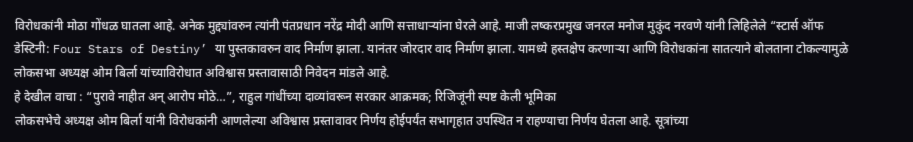विरोधकांनी मोठा गोंधळ घातला आहे. अनेक मुद्द्यांवरुन त्यांनी पंतप्रधान नरेंद्र मोदी आणि सत्ताधाऱ्यांना घेरले आहे. माजी लष्करप्रमुख जनरल मनोज मुकुंद नरवणे यांनी लिहिलेले “स्टार्स ऑफ डेस्टिनी: Four Stars of Destiny’ या पुस्तकावरुन वाद निर्माण झाला. यानंतर जोरदार वाद निर्माण झाला. यामध्ये हस्तक्षेप करणाऱ्या आणि विरोधकांना सातत्याने बोलताना टोकल्यामुळे लोकसभा अध्यक्ष ओम बिर्ला यांच्याविरोधात अविश्वास प्रस्तावासाठी निवेदन मांडले आहे.
हे देखील वाचा : “पुरावे नाहीत अन् आरोप मोठे…”, राहुल गांधींच्या दाव्यांवरून सरकार आक्रमक; रिजिजूंनी स्पष्ट केली भूमिका
लोकसभेचे अध्यक्ष ओम बिर्ला यांनी विरोधकांनी आणलेल्या अविश्वास प्रस्तावावर निर्णय होईपर्यंत सभागृहात उपस्थित न राहण्याचा निर्णय घेतला आहे. सूत्रांच्या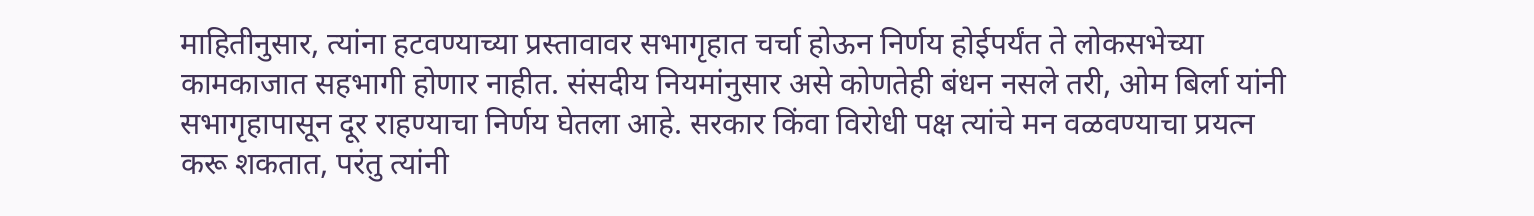माहितीनुसार, त्यांना हटवण्याच्या प्रस्तावावर सभागृहात चर्चा होऊन निर्णय होईपर्यंत ते लोकसभेच्या कामकाजात सहभागी होणार नाहीत. संसदीय नियमांनुसार असे कोणतेही बंधन नसले तरी, ओम बिर्ला यांनी सभागृहापासून दूर राहण्याचा निर्णय घेतला आहे. सरकार किंवा विरोधी पक्ष त्यांचे मन वळवण्याचा प्रयत्न करू शकतात, परंतु त्यांनी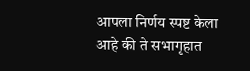आपला निर्णय स्पष्ट केला आहे की ते सभागृहात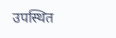उपस्थित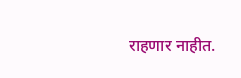राहणार नाहीत.